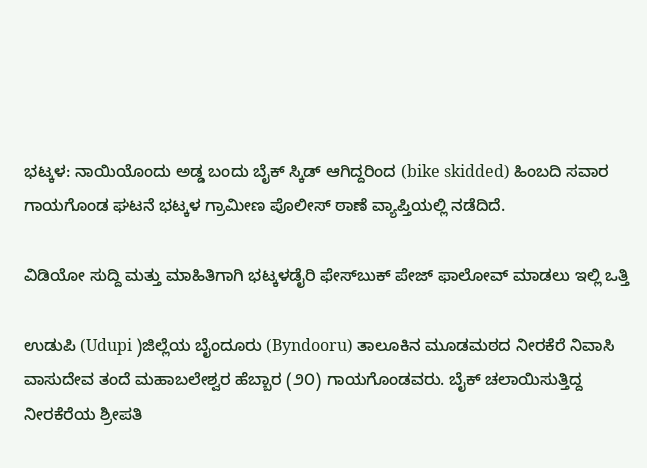ಭಟ್ಕಳ: ನಾಯಿಯೊಂದು ಅಡ್ಡ ಬಂದು ಬೈಕ್ ಸ್ಕಿಡ್ ಆಗಿದ್ದರಿಂದ (bike skidded) ಹಿಂಬದಿ ಸವಾರ ಗಾಯಗೊಂಡ ಘಟನೆ ಭಟ್ಕಳ ಗ್ರಾಮೀಣ ಪೊಲೀಸ್ ಠಾಣೆ ವ್ಯಾಪ್ತಿಯಲ್ಲಿ ನಡೆದಿದೆ.

ವಿಡಿಯೋ ಸುದ್ದಿ ಮತ್ತು ಮಾಹಿತಿಗಾಗಿ ಭಟ್ಕಳಡೈರಿ ಫೇಸ್‌ಬುಕ್‌ ಪೇಜ್ ಫಾಲೋವ್ ಮಾಡಲು ಇಲ್ಲಿ ಒತ್ತಿ

ಉಡುಪಿ (Udupi )ಜಿಲ್ಲೆಯ ಬೈಂದೂರು (Byndooru) ತಾಲೂಕಿನ ಮೂಡಮಠದ ನೀರಕೆರೆ ನಿವಾಸಿ ವಾಸುದೇವ ತಂದೆ ಮಹಾಬಲೇಶ್ವರ ಹೆಬ್ಬಾರ (೨೦) ಗಾಯಗೊಂಡವರು. ಬೈಕ್ ಚಲಾಯಿಸುತ್ತಿದ್ದ ನೀರಕೆರೆಯ ಶ್ರೀಪತಿ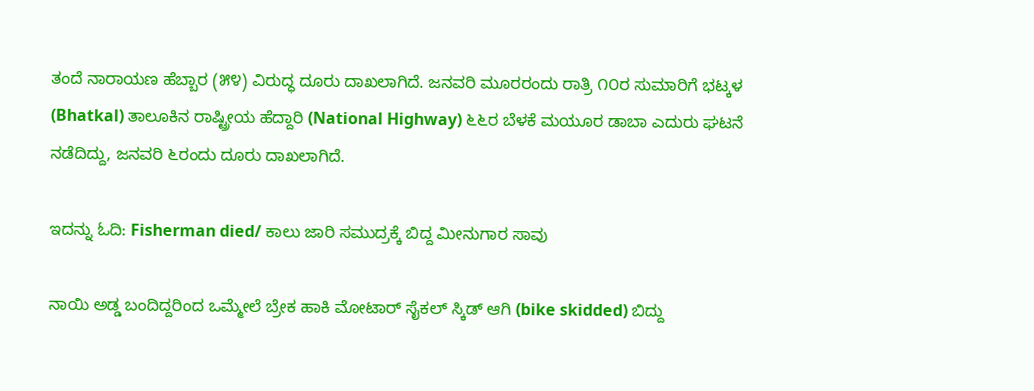ತಂದೆ ನಾರಾಯಣ ಹೆಬ್ಬಾರ (೫೪) ವಿರುದ್ಧ ದೂರು ದಾಖಲಾಗಿದೆ. ಜನವರಿ ಮೂರರಂದು ರಾತ್ರಿ ೧೦ರ ಸುಮಾರಿಗೆ ಭಟ್ಕಳ (Bhatkal) ತಾಲೂಕಿನ ರಾಷ್ಟ್ರೀಯ ಹೆದ್ದಾರಿ (National Highway) ೬೬ರ ಬೆಳಕೆ ಮಯೂರ ಡಾಬಾ ಎದುರು ಘಟನೆ ನಡೆದಿದ್ದು, ಜನವರಿ ೬ರಂದು ದೂರು ದಾಖಲಾಗಿದೆ.

ಇದನ್ನು ಓದಿ: Fisherman died/ ಕಾಲು ಜಾರಿ ಸಮುದ್ರಕ್ಕೆ ಬಿದ್ದ ಮೀನುಗಾರ ಸಾವು

ನಾಯಿ ಅಡ್ಡ ಬಂದಿದ್ದರಿಂದ ಒಮ್ಮೇಲೆ ಬ್ರೇಕ ಹಾಕಿ ಮೋಟಾರ್ ಸೈಕಲ್ ಸ್ಕಿಡ್ ಆಗಿ (bike skidded) ಬಿದ್ದು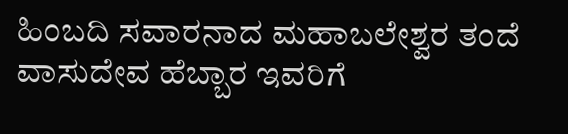ಹಿಂಬದಿ ಸವಾರನಾದ ಮಹಾಬಲೇಶ್ವರ ತಂದೆ ವಾಸುದೇವ ಹೆಬ್ಬಾರ ಇವರಿಗೆ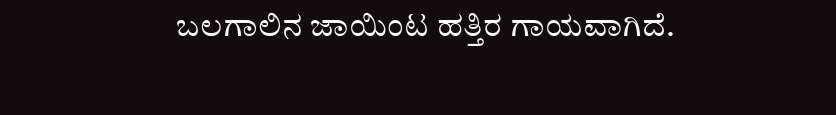ಬಲಗಾಲಿನ ಜಾಯಿಂಟ ಹತ್ತಿರ ಗಾಯವಾಗಿದೆ.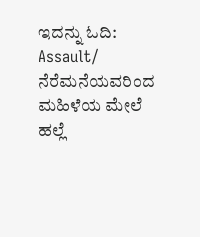ಇದನ್ನು ಓದಿ: Assault/ ನೆರೆಮನೆಯವರಿಂದ ಮಹಿಳೆಯ ಮೇಲೆ ಹಲ್ಲೆ